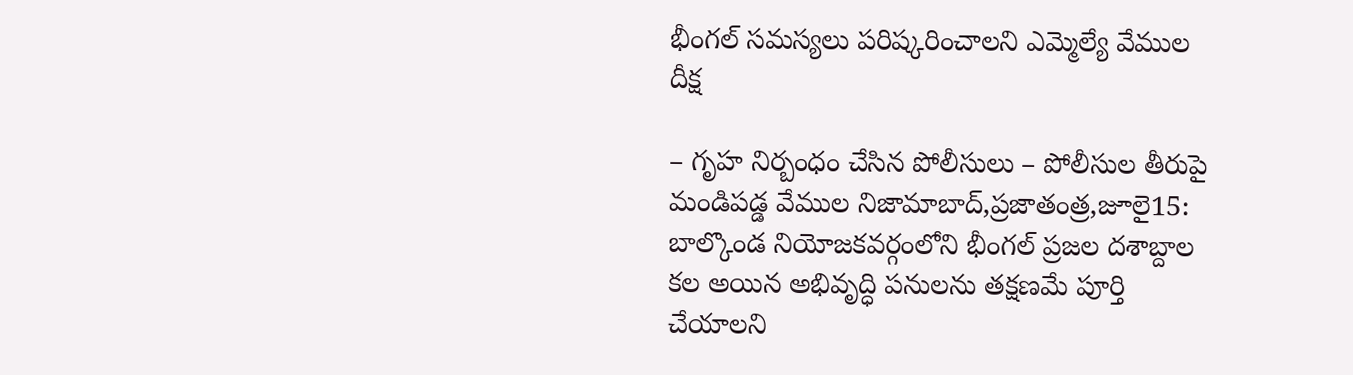భీంగల్ సమస్యలు పరిష్కరించాలని ఎమ్మెల్యే వేముల దీక్ష

– గృహ నిర్బంధం చేసిన పోలీసులు – పోలీసుల తీరుపై మండిపడ్డ వేముల నిజామాబాద్,ప్రజాతంత్ర,జూలై15: బాల్కొండ నియోజకవర్గంలోని భీంగల్ ప్రజల దశాబ్దాల కల అయిన అభివృద్ధి పనులను తక్షణమే పూర్తి చేయాలని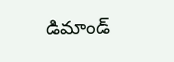డిమాండ్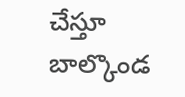చేస్తూ బాల్కొండ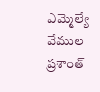ఎమ్మెల్యే వేముల ప్రశాంత్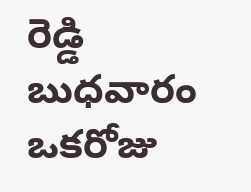రెడ్డి బుధవారం ఒకరోజు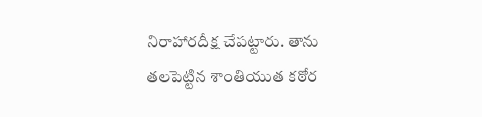నిరాహారదీక్ష చేపట్టారు. తాను తలపెట్టిన శాంతియుత కఠోర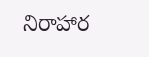నిరాహార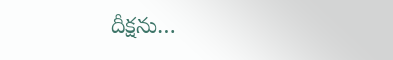దీక్షను…